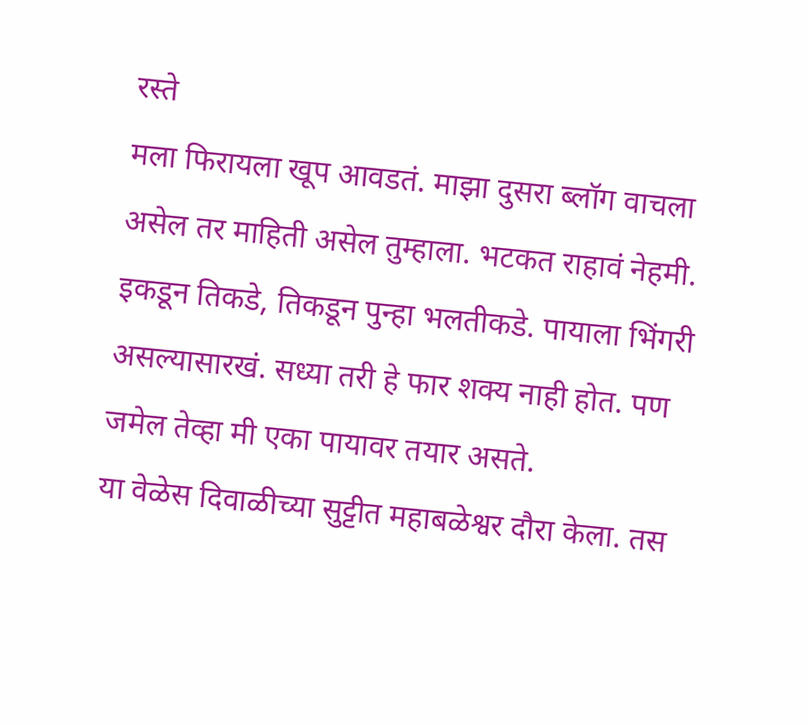रस्ते
मला फिरायला खूप आवडतं. माझा दुसरा ब्लॉग वाचला असेल तर माहिती असेल तुम्हाला. भटकत राहावं नेहमी. इकडून तिकडे, तिकडून पुन्हा भलतीकडे. पायाला भिंगरी असल्यासारखं. सध्या तरी हे फार शक्य नाही होत. पण जमेल तेव्हा मी एका पायावर तयार असते.
या वेळेस दिवाळीच्या सुट्टीत महाबळेश्वर दौरा केला. तस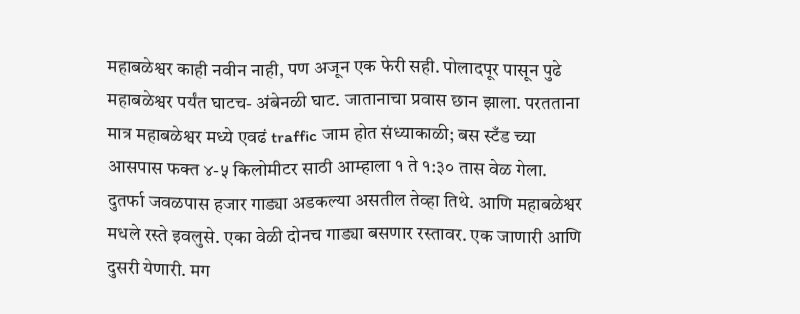महाबळेश्वर काही नवीन नाही, पण अजून एक फेरी सही. पोलादपूर पासून पुढे महाबळेश्वर पर्यंत घाटच- अंबेनळी घाट. जातानाचा प्रवास छान झाला. परतताना मात्र महाबळेश्वर मध्ये एवढं traffic जाम होत संध्याकाळी; बस स्टँड च्या आसपास फक्त ४-५ किलोमीटर साठी आम्हाला १ ते १:३० तास वेळ गेला. दुतर्फा जवळपास हजार गाड्या अडकल्या असतील तेव्हा तिथे. आणि महाबळेश्वर मधले रस्ते इवलुसे. एका वेळी दोनच गाड्या बसणार रस्तावर. एक जाणारी आणि दुसरी येणारी. मग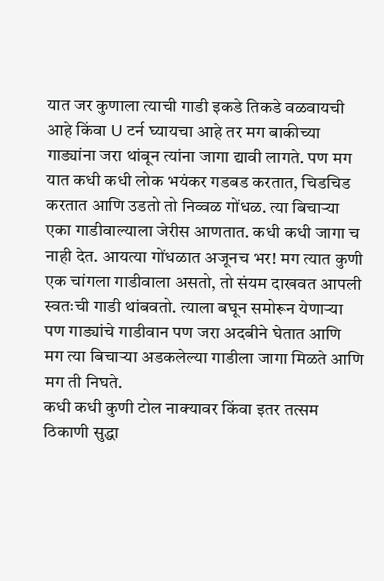यात जर कुणाला त्याची गाडी इकडे तिकडे वळवायची आहे किंवा U टर्न घ्यायचा आहे तर मग बाकीच्या गाड्यांना जरा थांबून त्यांना जागा द्यावी लागते. पण मग यात कधी कधी लोक भयंकर गडबड करतात, चिडचिड करतात आणि उडतो तो निव्वळ गोंधळ. त्या बिचाऱ्या एका गाडीवाल्याला जेरीस आणतात. कधी कधी जागा च नाही देत. आयत्या गोंधळात अजूनच भर! मग त्यात कुणी एक चांगला गाडीवाला असतो, तो संयम दाखवत आपली स्वतःची गाडी थांबवतो. त्याला बघून समोरून येणाऱ्या पण गाड्यांचे गाडीवान पण जरा अदबीने घेतात आणि मग त्या बिचाऱ्या अडकलेल्या गाडीला जागा मिळते आणि मग ती निघते.
कधी कधी कुणी टोल नाक्यावर किंवा इतर तत्सम ठिकाणी सुद्धा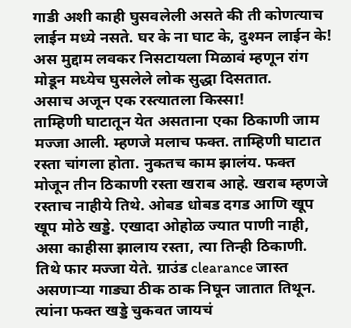गाडी अशी काही घुसवलेली असते की ती कोणत्याच लाईन मध्ये नसते. घर के ना घाट के, दुश्मन लाईन के!
अस मुद्दाम लवकर निसटायला मिळावं म्हणून रांग मोडून मध्येच घुसलेले लोक सुद्धा दिसतात.
असाच अजून एक रस्त्यातला किस्सा!
ताम्हिणी घाटातून येत असताना एका ठिकाणी जाम मज्जा आली. म्हणजे मलाच फक्त. ताम्हिणी घाटात रस्ता चांगला होता. नुकतच काम झालंय. फक्त मोजून तीन ठिकाणी रस्ता खराब आहे. खराब म्हणजे रस्ताच नाहीये तिथे. ओबड धोबड दगड आणि खूप खूप मोठे खड्डे. एखादा ओहोळ ज्यात पाणी नाही, असा काहीसा झालाय रस्ता, त्या तिन्ही ठिकाणी. तिथे फार मज्जा येते. ग्राउंड clearance जास्त असणाऱ्या गाड्या ठीक ठाक निघून जातात तिथून. त्यांना फक्त खड्डे चुकवत जायचं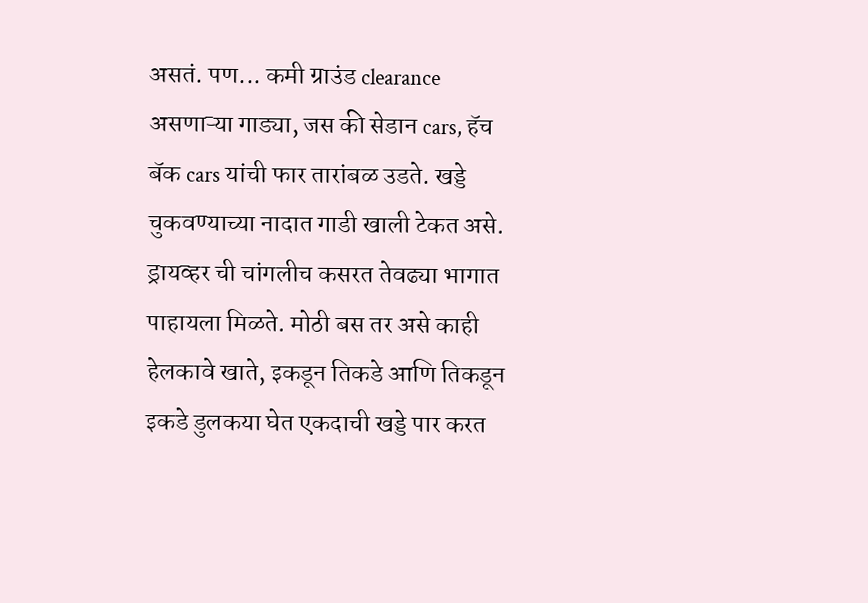असतं. पण... कमी ग्राउंड clearance असणाऱ्या गाड्या, जस की सेडान cars, हॅच बॅक cars यांची फार तारांबळ उडते. खड्डे चुकवण्याच्या नादात गाडी खाली टेकत असे. ड्रायव्हर ची चांगलीच कसरत तेवढ्या भागात पाहायला मिळते. मोठी बस तर असे काही हेलकावे खाते, इकडून तिकडे आणि तिकडून इकडे डुलकया घेत एकदाची खड्डे पार करत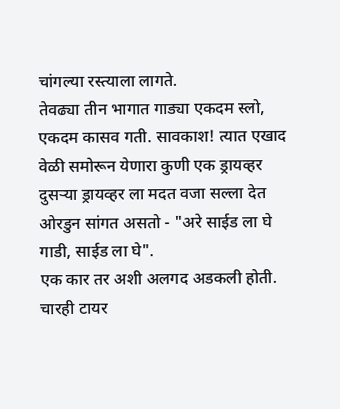चांगल्या रस्त्याला लागते.
तेवढ्या तीन भागात गाड्या एकदम स्लो, एकदम कासव गती. सावकाश! त्यात एखाद वेळी समोरून येणारा कुणी एक ड्रायव्हर दुसऱ्या ड्रायव्हर ला मदत वजा सल्ला देत ओरडुन सांगत असतो - "अरे साईड ला घे गाडी, साईड ला घे".
एक कार तर अशी अलगद अडकली होती. चारही टायर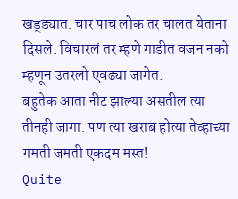खड्ड्यात. चार पाच लोक तर चालत येताना दिसले. विचारलं तर म्हणे गाडीत वजन नको म्हणून उतरलो एवढ्या जागेत.
बहुतेक आता नीट झाल्या असतील त्या तीनही जागा. पण त्या खराब होत्या तेव्हाच्या गमती जमती एकदम मस्त!
Quite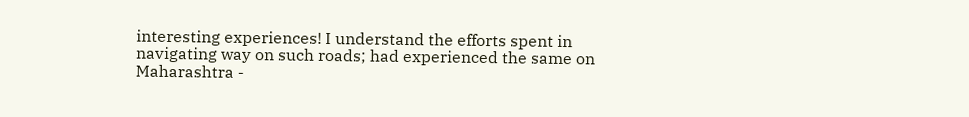interesting experiences! I understand the efforts spent in navigating way on such roads; had experienced the same on Maharashtra -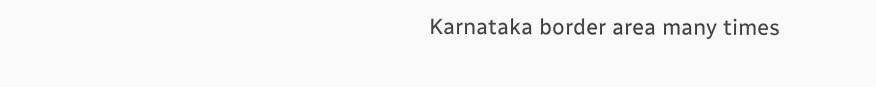Karnataka border area many times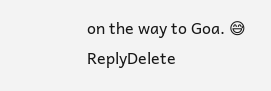on the way to Goa. 😅
ReplyDelete